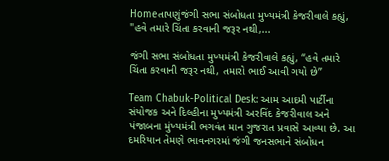Homeતાપણુંજંગી સભા સંબોધતા મુખ્યમંત્રી કેજરીવાલે કહ્યું, "હવે તમારે ચિંતા કરવાની જરૂર નથી,...

જંગી સભા સંબોધતા મુખ્યમંત્રી કેજરીવાલે કહ્યું, “હવે તમારે ચિંતા કરવાની જરૂર નથી, તમારો ભાઈ આવી ગયો છે”

Team Chabuk-Political Desk: આમ આદમી પાર્ટીના સંયોજક અને દિલ્હીના મુખ્યમંત્રી અરવિંદ કેજરીવાલ અને પંજાબના મુંખ્યમંત્રી ભગવંત માન ગુજરાત પ્રવાસે આવ્યા છે. આ દમરિયાન તેમણે ભાવનગરમાં જંગી જનસભાને સંબોધન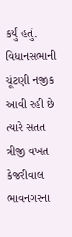કર્યું હતું. વિધાનસભાની ચૂંટણી નજીક આવી રહી છે ત્યારે સતત ત્રીજી વખત કેજરીવાલ ભાવનગરના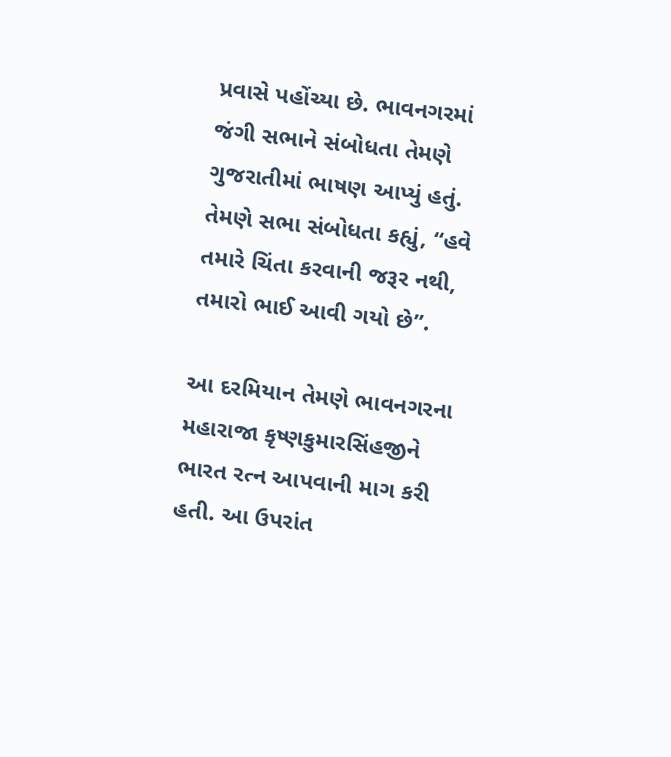પ્રવાસે પહોંચ્યા છે. ભાવનગરમાં જંગી સભાને સંબોધતા તેમણે ગુજરાતીમાં ભાષણ આપ્યું હતું. તેમણે સભા સંબોધતા કહ્યું, “હવે તમારે ચિંતા કરવાની જરૂર નથી, તમારો ભાઈ આવી ગયો છે”.

આ દરમિયાન તેમણે ભાવનગરના મહારાજા કૃષ્ણકુમારસિંહજીને ભારત રત્ન આપવાની માગ કરી હતી. આ ઉપરાંત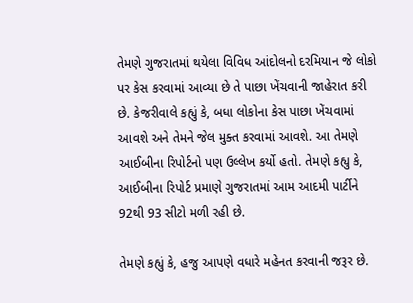તેમણે ગુજરાતમાં થયેલા વિવિધ આંદોલનો દરમિયાન જે લોકો પર કેસ કરવામાં આવ્યા છે તે પાછા ખેંચવાની જાહેરાત કરી છે. કેજરીવાલે કહ્યું કે, બધા લોકોના કેસ પાછા ખેંચવામાં આવશે અને તેમને જેલ મુક્ત કરવામાં આવશે. આ તેમણે આઈબીના રિપોર્ટનો પણ ઉલ્લેખ કર્યો હતો. તેમણે કહ્યુ કે, આઈબીના રિપોર્ટ પ્રમાણે ગુજરાતમાં આમ આદમી પાર્ટીને 92થી 93 સીટો મળી રહી છે.

તેમણે કહ્યું કે, હજુ આપણે વધારે મહેનત કરવાની જરૂર છે.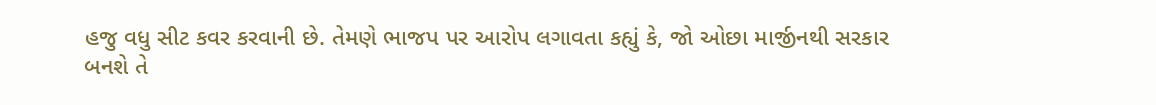હજુ વધુ સીટ કવર કરવાની છે. તેમણે ભાજપ પર આરોપ લગાવતા કહ્યું કે, જો ઓછા માર્જીનથી સરકાર બનશે તે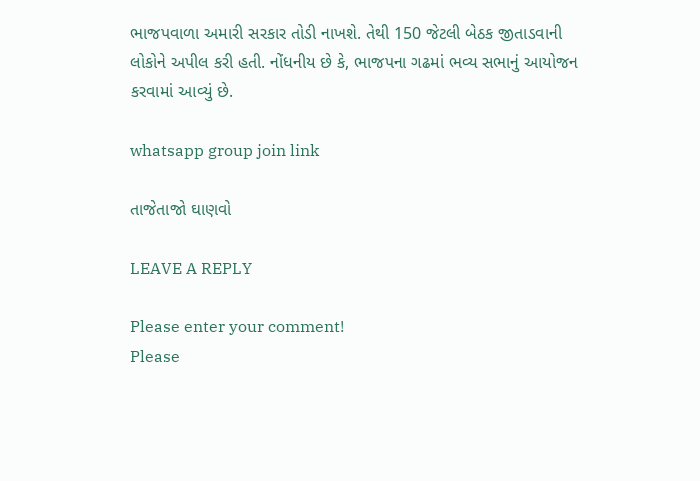ભાજપવાળા અમારી સરકાર તોડી નાખશે. તેથી 150 જેટલી બેઠક જીતાડવાની લોકોને અપીલ કરી હતી. નોંધનીય છે કે, ભાજપના ગઢમાં ભવ્ય સભાનું આયોજન કરવામાં આવ્યું છે.

whatsapp group join link

તાજેતાજો ઘાણવો

LEAVE A REPLY

Please enter your comment!
Please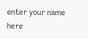enter your name here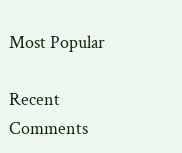Most Popular

Recent Comments